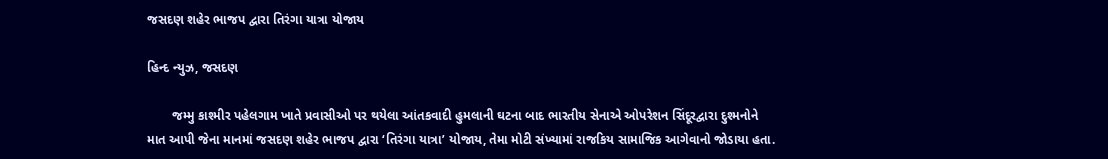જસદણ શહેર ભાજપ દ્વારા તિરંગા યાત્રા યોજાય

હિન્દ ન્યુઝ, જસદણ

       જમ્મુ કાશ્મીર પહેલગામ ખાતે પ્રવાસીઓ પર થયેલા આંતકવાદી હુમલાની ઘટના બાદ ભારતીય સેનાએ ઓપરેશન સિંદૂરદ્વારા દુશ્મનોને માત આપી જેના માનમાં જસદણ શહેર ભાજપ દ્વારા ‘તિરંગા યાત્રા’ યોજાય, તેમા મોટી સંખ્યામાં રાજકિય સામાજિક આગેવાનો જોડાયા હતા.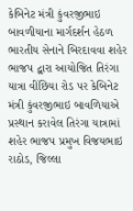કેબિનેટ મંત્રી કુંવરજીભાઇ બાવળીયાના માર્ગદર્શન હેઠળ ભારતીય સેનાને બિરદાવવા શહેર ભાજપ દ્વારા આયોજિત તિરંગા યાત્રા વીંછિયા રોડ પર કેબિનેટ મંત્રી કુંવરજીભાઇ બાવળિયાએ પ્રસ્થાન કરાવેલ તિરંગા યાત્રામાં શહેર ભાજપ પ્રમુખ વિજયભાઇ રાઠોડ, જિલ્લા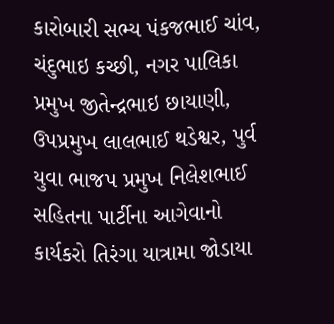કારોબારી સભ્ય પંકજભાઈ ચાંવ, ચંદુભાઇ કચ્છી, નગર પાલિકા પ્રમુખ જીતેન્દ્રભાઇ છાયાણી, ઉપપ્રમુખ લાલભાઈ થડેશ્વર, પુર્વ યુવા ભાજપ પ્રમુખ નિલેશભાઈ સહિતના પાર્ટીના આગેવાનો કાર્યકરો તિરંગા યાત્રામા જોડાયા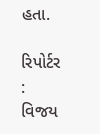હતા.

રિપોર્ટર : વિજય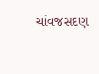ચાંવજસદણ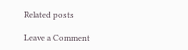Related posts

Leave a Comment